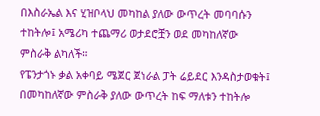በእስራኤል እና ሂዝቦላህ መካከል ያለው ውጥረት መባባሱን ተከትሎ፤ አሜሪካ ተጨማሪ ወታደሮቿን ወደ መካከለኛው ምስራቅ ልካለች።
የፔንታጎኑ ቃል አቀባይ ሜጀር ጀነራል ፓት ሬይደር እንዳስታወቁት፤ በመካከለኛው ምስራቅ ያለው ውጥረት ከፍ ማለቱን ተከትሎ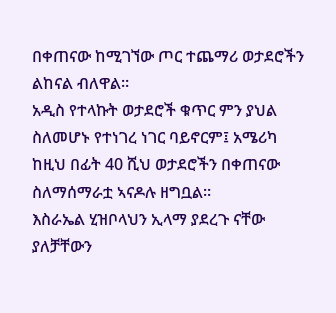በቀጠናው ከሚገኘው ጦር ተጨማሪ ወታደሮችን ልከናል ብለዋል።
አዲስ የተላኩት ወታደሮች ቁጥር ምን ያህል ስለመሆኑ የተነገረ ነገር ባይኖርም፤ አሜሪካ ከዚህ በፊት 40 ሺህ ወታደሮችን በቀጠናው ስለማሰማራቷ ኣናዶሉ ዘግቧል።
እስራኤል ሂዝቦላህን ኢላማ ያደረጉ ናቸው ያለቻቸውን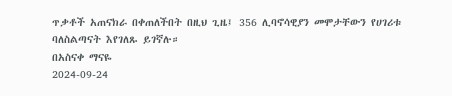ጥቃቶች አጠናክራ በቀጠለችበት በዚህ ጊዜ፤ 356 ሊባኖሳዊያን መሞታቸውን የሀገሪቱ ባለስልጣናት እየገለጹ ይገኛሉ።
በአስናቀ ማናዬ
2024-09-24